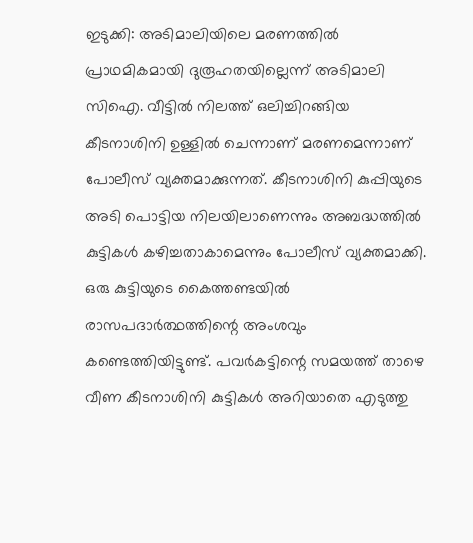ഇടുക്കി: അടിമാലിയിലെ മരണത്തിൽ പ്രാഥമികമായി ദുരൂഹതയില്ലെന്ന് അടിമാലി സിഐ. വീട്ടിൽ നിലത്ത് ഒലിച്ചിറങ്ങിയ കീടനാശിനി ഉള്ളിൽ ചെന്നാണ് മരണമെന്നാണ് പോലീസ് വ്യക്തമാക്കുന്നത്. കീടനാശിനി കുപ്പിയുടെ അടി പൊട്ടിയ നിലയിലാണെന്നും അബദ്ധത്തിൽ കുട്ടികൾ കഴിച്ചതാകാമെന്നും പോലീസ് വ്യക്തമാക്കി.
ഒരു കുട്ടിയുടെ കൈത്തണ്ടയിൽ രാസപദാർത്ഥത്തിന്റെ അംശവും കണ്ടെത്തിയിട്ടുണ്ട്. പവർകട്ടിന്റെ സമയത്ത് താഴെ വീണ കീടനാശിനി കുട്ടികൾ അറിയാതെ എടുത്തു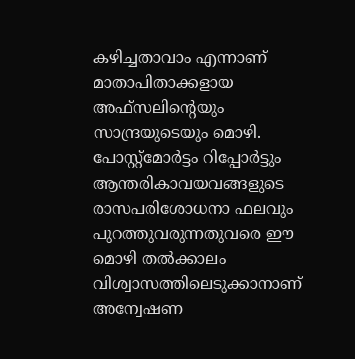കഴിച്ചതാവാം എന്നാണ് മാതാപിതാക്കളായ അഫ്സലിന്റെയും സാന്ദ്രയുടെയും മൊഴി. പോസ്റ്റ്മോർട്ടം റിപ്പോർട്ടും ആന്തരികാവയവങ്ങളുടെ രാസപരിശോധനാ ഫലവും പുറത്തുവരുന്നതുവരെ ഈ മൊഴി തൽക്കാലം വിശ്വാസത്തിലെടുക്കാനാണ് അന്വേഷണ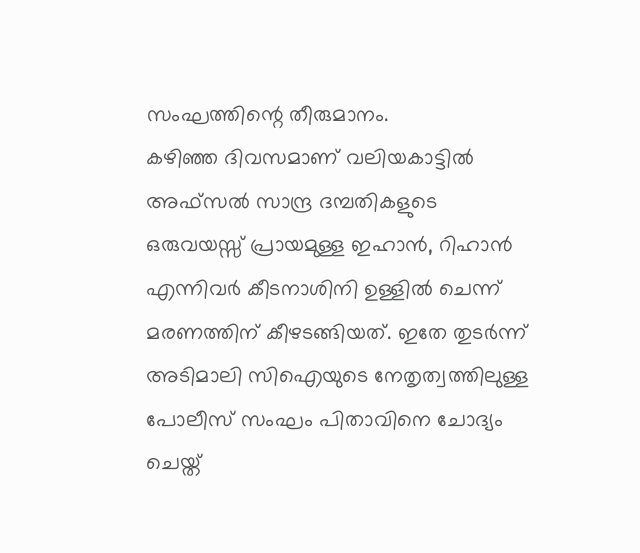സംഘത്തിന്റെ തീരുമാനം.
കഴിഞ്ഞ ദിവസമാണ് വലിയകാട്ടിൽ അഫ്സൽ സാന്ദ്ര ദമ്പതികളുടെ ഒരുവയസ്സ് പ്രായമുള്ള ഇഹാൻ, റിഹാൻ എന്നിവർ കീടനാശിനി ഉള്ളിൽ ചെന്ന് മരണത്തിന് കീഴടങ്ങിയത്. ഇതേ തുടർന്ന് അടിമാലി സിഐയുടെ നേതൃത്വത്തിലുള്ള പോലീസ് സംഘം പിതാവിനെ ചോദ്യം ചെയ്ത്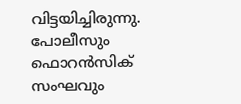വിട്ടയിച്ചിരുന്നു. പോലീസും ഫൊറൻസിക് സംഘവും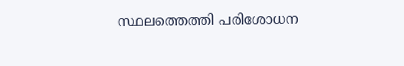സ്ഥലത്തെത്തി പരിശോധന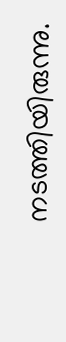നടത്തിയിരുന്നു.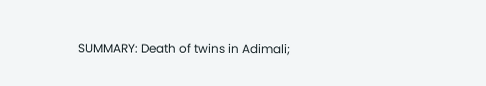SUMMARY: Death of twins in Adimali;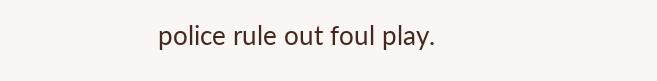police rule out foul play.